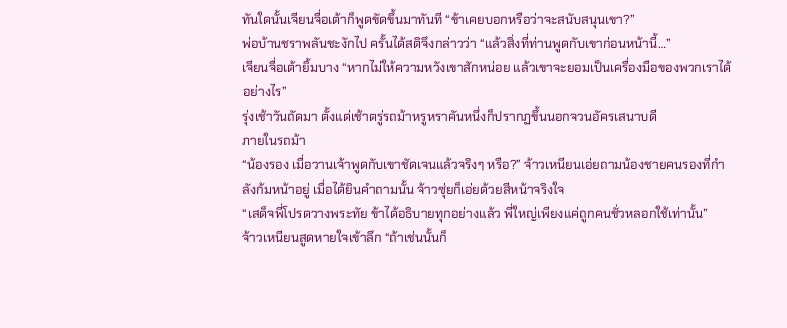ทันใดนั้นเจียนจื่อเต้าก็พูดขัดขึ้นมาทันที “ข้าเคยบอกหรือว่าจะสนับสนุนเขา?”
พ่อบ้านชราพลันชะงักไป ครั้นได้สติจึงกล่าวว่า “แล้วสิ่งที่ท่านพูดกับเขาก่อนหน้านี้…”
เจียนจื่อเต้ายิ้มบาง “หากไม่ให้ความหวังเขาสักหน่อย แล้วเขาจะยอมเป็นเครื่องมือของพวกเราได้อย่างไร”
รุ่งเช้าวันถัดมา ตั้งแต่เช้าตรู่รถม้าหรูหราคันหนึ่งก็ปรากฏขึ้นนอกจวนอัครเสนาบดี
ภายในรถม้า
“น้องรอง เมื่อวานเจ้าพูดกับเขาชัดเจนแล้วจริงๆ หรือ?” จ้าวเหนียนเอ่ยถามน้องชายคนรองที่กำลังก้มหน้าอยู่ เมื่อได้ยินคำถามนั้น จ้าวซุ่ยก็เอ่ยด้วยสีหน้าจริงใจ
“เสด็จพี่โปรดวางพระทัย ข้าได้อธิบายทุกอย่างแล้ว พี่ใหญ่เพียงแค่ถูกคนชั่วหลอกใช้เท่านั้น”
จ้าวเหนียนสูดหายใจเข้าลึก “ถ้าเช่นนั้นก็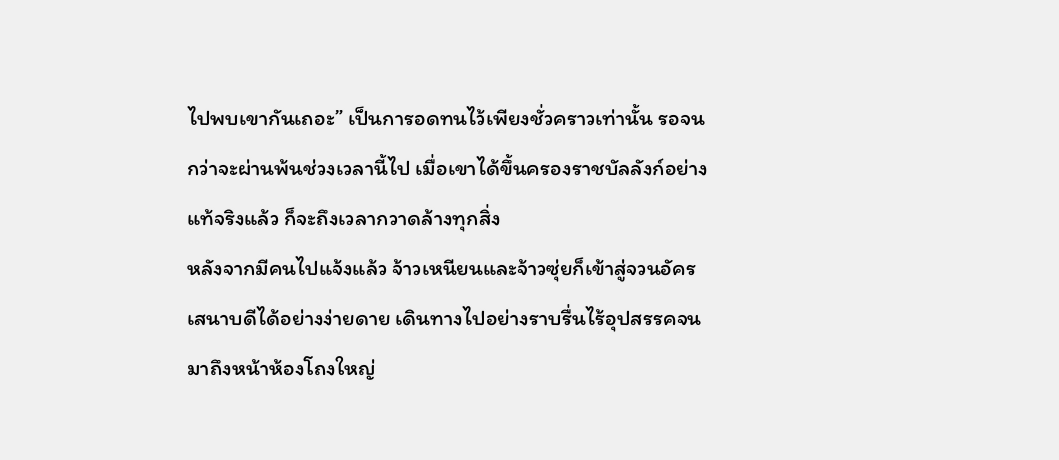ไปพบเขากันเถอะ” เป็นการอดทนไว้เพียงชั่วคราวเท่านั้น รอจนกว่าจะผ่านพ้นช่วงเวลานี้ไป เมื่อเขาได้ขึ้นครองราชบัลลังก์อย่างแท้จริงแล้ว ก็จะถึงเวลากวาดล้างทุกสิ่ง
หลังจากมีคนไปแจ้งแล้ว จ้าวเหนียนและจ้าวซุ่ยก็เข้าสู่จวนอัครเสนาบดีได้อย่างง่ายดาย เดินทางไปอย่างราบรื่นไร้อุปสรรคจนมาถึงหน้าห้องโถงใหญ่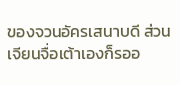ของจวนอัครเสนาบดี ส่วนเจียนจื่อเต้าเองก็รออ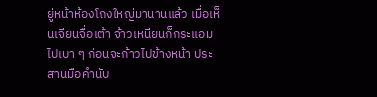ยู่หน้าห้องโถงใหญ่มานานแล้ว เมื่อเห็นเจียนจื่อเต้า จ้าวเหนียนก็กระแอมไปเบา ๆ ก่อนจะก้าวไปข้างหน้า ประสานมือคำนับ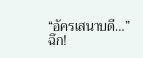“อัครเสนาบดี…”
ฉึก!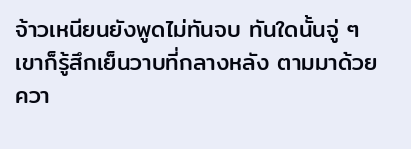จ้าวเหนียนยังพูดไม่ทันจบ ทันใดนั้นจู่ ๆ เขาก็รู้สึกเย็นวาบที่กลางหลัง ตามมาด้วยควา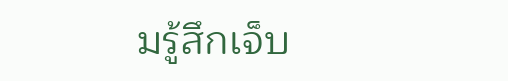มรู้สึกเจ็บ